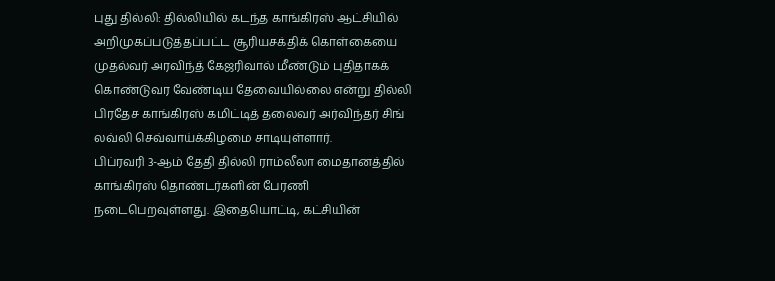புது தில்லி: தில்லியில் கடந்த காங்கிரஸ் ஆட்சியில் அறிமுகப்படுத்தப்பட்ட சூரியசக்திக் கொள்கையை முதல்வர் அரவிந்த் கேஜரிவால் மீண்டும் புதிதாகக் கொண்டுவர வேண்டிய தேவையில்லை என்று தில்லி பிரதேச காங்கிரஸ் கமிட்டித் தலைவர் அர்விந்தர் சிங் லவ்லி செவ்வாய்க்கிழமை சாடியுள்ளார்.
பிப்ரவரி 3-ஆம் தேதி தில்லி ராம்லீலா மைதானத்தில் காங்கிரஸ் தொண்டர்களின் பேரணி நடைபெறவுள்ளது. இதையொட்டி, கட்சியின்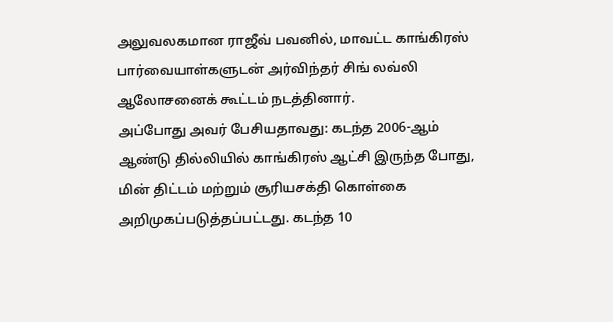அலுவலகமான ராஜீவ் பவனில், மாவட்ட காங்கிரஸ் பார்வையாள்களுடன் அர்விந்தர் சிங் லவ்லி ஆலோசனைக் கூட்டம் நடத்தினார்.
அப்போது அவர் பேசியதாவது: கடந்த 2006-ஆம் ஆண்டு தில்லியில் காங்கிரஸ் ஆட்சி இருந்த போது, மின் திட்டம் மற்றும் சூரியசக்தி கொள்கை அறிமுகப்படுத்தப்பட்டது. கடந்த 10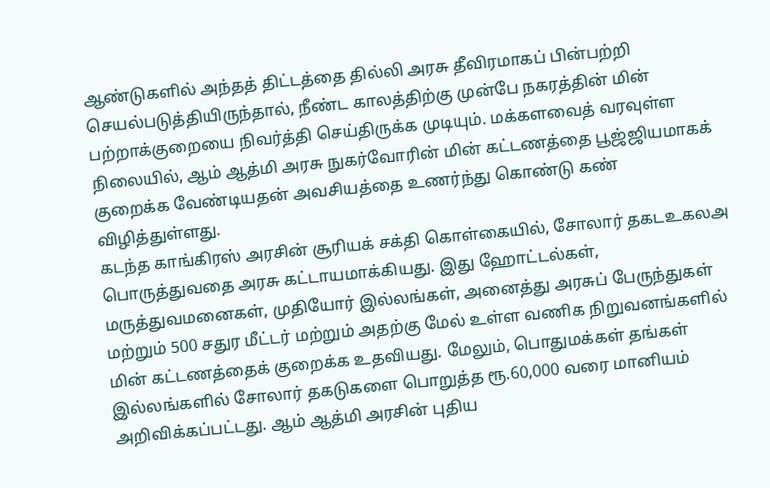ஆண்டுகளில் அந்தத் திட்டத்தை தில்லி அரசு தீவிரமாகப் பின்பற்றி செயல்படுத்தியிருந்தால், நீண்ட காலத்திற்கு முன்பே நகரத்தின் மின் பற்றாக்குறையை நிவர்த்தி செய்திருக்க முடியும். மக்களவைத் வரவுள்ள நிலையில், ஆம் ஆத்மி அரசு நுகர்வோரின் மின் கட்டணத்தை பூஜ்ஜியமாகக் குறைக்க வேண்டியதன் அவசியத்தை உணர்ந்து கொண்டு கண் விழித்துள்ளது.
கடந்த காங்கிரஸ் அரசின் சூரியக் சக்தி கொள்கையில், சோலார் தகடஉகலஅ பொருத்துவதை அரசு கட்டாயமாக்கியது. இது ஹோட்டல்கள், மருத்துவமனைகள், முதியோர் இல்லங்கள், அனைத்து அரசுப் பேருந்துகள் மற்றும் 500 சதுர மீட்டர் மற்றும் அதற்கு மேல் உள்ள வணிக நிறுவனங்களில் மின் கட்டணத்தைக் குறைக்க உதவியது. மேலும், பொதுமக்கள் தங்கள் இல்லங்களில் சோலார் தகடுகளை பொறுத்த ரூ.60,000 வரை மானியம் அறிவிக்கப்பட்டது. ஆம் ஆத்மி அரசின் புதிய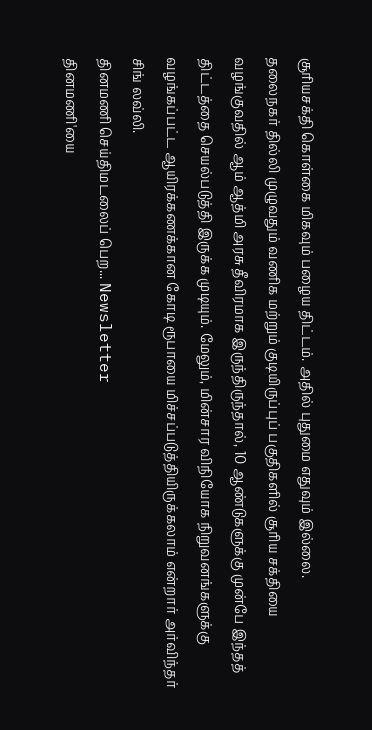சூரியசக்தி கொள்கை மிகவும் பழைய திட்டம். அதில் புதுமை எதுவும் இல்லை.
தலைநகர் தில்லி முழுவதும் வணிக மற்றும் குடியிருப்புப் பகுதிகளில் சூரிய சக்தியை வழங்குவதில் ஆம் ஆத்மி அரசு தீவிரமாக இருந்திருந்தால், 10 ஆண்டுகளுக்கு முன்பே இந்தத் திட்டத்தை செயல்படுத்தி இருக்க முடியும். மேலும், மின்சார விநியோக நிறுவனங்களுக்கு வழங்கப்பட்ட ஆயிரக்கணக்கான கோடி ரூபாயை மிச்சப்படுத்தியிருக்கலாம் என்றார் அர்விந்தர் சிங் லவ்லி.
தினமணி செய்திமடலைப் பெற... Newsletter
தினமணி'யை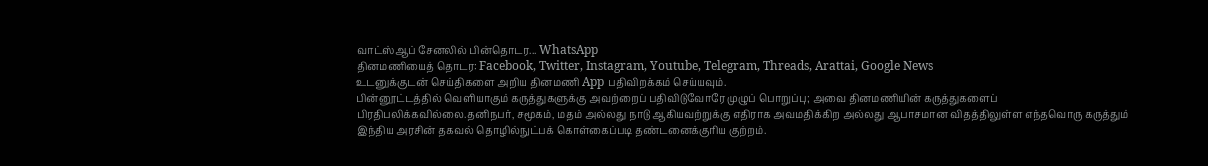வாட்ஸ்ஆப் சேனலில் பின்தொடர... WhatsApp
தினமணியைத் தொடர: Facebook, Twitter, Instagram, Youtube, Telegram, Threads, Arattai, Google News
உடனுக்குடன் செய்திகளை அறிய தினமணி App பதிவிறக்கம் செய்யவும்.
பின்னூட்டத்தில் வெளியாகும் கருத்துகளுக்கு அவற்றைப் பதிவிடுவோரே முழுப் பொறுப்பு; அவை தினமணியின் கருத்துகளைப் பிரதிபலிக்கவில்லை.தனிநபர், சமூகம், மதம் அல்லது நாடு ஆகியவற்றுக்கு எதிராக அவமதிக்கிற அல்லது ஆபாசமான விதத்திலுள்ள எந்தவொரு கருத்தும் இந்திய அரசின் தகவல் தொழில்நுட்பக் கொள்கைப்படி தண்டனைக்குரிய குற்றம்.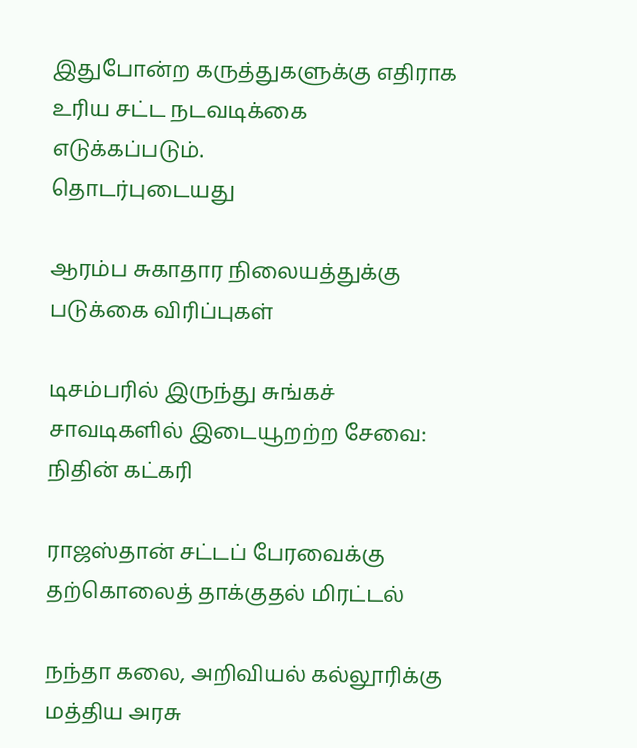இதுபோன்ற கருத்துகளுக்கு எதிராக உரிய சட்ட நடவடிக்கை எடுக்கப்படும்.
தொடர்புடையது

ஆரம்ப சுகாதார நிலையத்துக்கு படுக்கை விரிப்புகள்

டிசம்பரில் இருந்து சுங்கச் சாவடிகளில் இடையூறற்ற சேவை: நிதின் கட்கரி

ராஜஸ்தான் சட்டப் பேரவைக்கு தற்கொலைத் தாக்குதல் மிரட்டல்

நந்தா கலை, அறிவியல் கல்லூரிக்கு மத்திய அரசு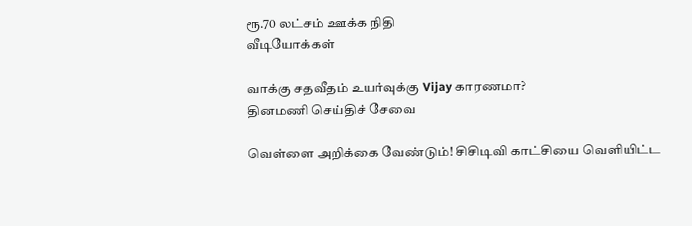ரூ.70 லட்சம் ஊக்க நிதி
வீடியோக்கள்

வாக்கு சதவீதம் உயர்வுக்கு Vijay காரணமா?
தினமணி செய்திச் சேவை

வெள்ளை அறிக்கை வேண்டும்! சிசிடிவி காட்சியை வெளியிட்ட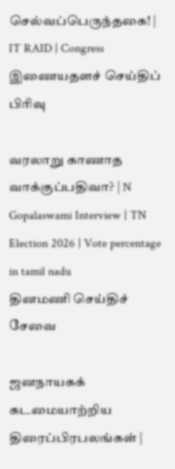செல்வப்பெருந்தகை! | IT RAID | Congress
இணையதளச் செய்திப் பிரிவு

வரலாறு காணாத வாக்குப்பதிவா? | N Gopalaswami Interview | TN Election 2026 | Vote percentage in tamil nadu
தினமணி செய்திச் சேவை

ஜனநாயகக் கடமையாற்றிய திரைப்பிரபலங்கள் |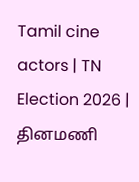Tamil cine actors | TN Election 2026 |
தினமணி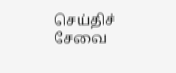செய்திச் சேவை